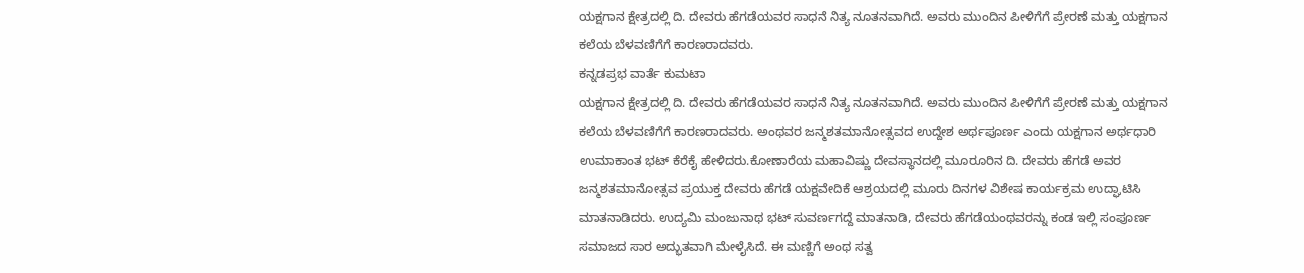ಯಕ್ಷಗಾನ ಕ್ಷೇತ್ರದಲ್ಲಿ ದಿ. ದೇವರು ಹೆಗಡೆಯವರ ಸಾಧನೆ ನಿತ್ಯ ನೂತನವಾಗಿದೆ. ಅವರು ಮುಂದಿನ ಪೀಳಿಗೆಗೆ ಪ್ರೇರಣೆ ಮತ್ತು ಯಕ್ಷಗಾನ ಕಲೆಯ ಬೆಳವಣಿಗೆಗೆ ಕಾರಣರಾದವರು.
ಕನ್ನಡಪ್ರಭ ವಾರ್ತೆ ಕುಮಟಾ
ಯಕ್ಷಗಾನ ಕ್ಷೇತ್ರದಲ್ಲಿ ದಿ. ದೇವರು ಹೆಗಡೆಯವರ ಸಾಧನೆ ನಿತ್ಯ ನೂತನವಾಗಿದೆ. ಅವರು ಮುಂದಿನ ಪೀಳಿಗೆಗೆ ಪ್ರೇರಣೆ ಮತ್ತು ಯಕ್ಷಗಾನ ಕಲೆಯ ಬೆಳವಣಿಗೆಗೆ ಕಾರಣರಾದವರು. ಅಂಥವರ ಜನ್ಮಶತಮಾನೋತ್ಸವದ ಉದ್ದೇಶ ಅರ್ಥಪೂರ್ಣ ಎಂದು ಯಕ್ಷಗಾನ ಅರ್ಥಧಾರಿ ಉಮಾಕಾಂತ ಭಟ್ ಕೆರೆಕೈ ಹೇಳಿದರು.ಕೋಣಾರೆಯ ಮಹಾವಿಷ್ಣು ದೇವಸ್ಥಾನದಲ್ಲಿ ಮೂರೂರಿನ ದಿ. ದೇವರು ಹೆಗಡೆ ಅವರ ಜನ್ಮಶತಮಾನೋತ್ಸವ ಪ್ರಯುಕ್ತ ದೇವರು ಹೆಗಡೆ ಯಕ್ಷವೇದಿಕೆ ಆಶ್ರಯದಲ್ಲಿ ಮೂರು ದಿನಗಳ ವಿಶೇಷ ಕಾರ್ಯಕ್ರಮ ಉದ್ಘಾಟಿಸಿ ಮಾತನಾಡಿದರು. ಉದ್ಯಮಿ ಮಂಜುನಾಥ ಭಟ್ ಸುವರ್ಣಗದ್ದೆ ಮಾತನಾಡಿ, ದೇವರು ಹೆಗಡೆಯಂಥವರನ್ನು ಕಂಡ ಇಲ್ಲಿ ಸಂಪೂರ್ಣ ಸಮಾಜದ ಸಾರ ಅದ್ಭುತವಾಗಿ ಮೇಳೈಸಿದೆ. ಈ ಮಣ್ಣಿಗೆ ಅಂಥ ಸತ್ವ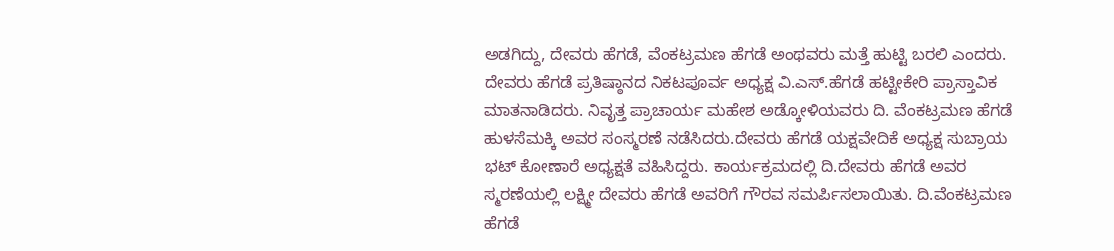ಅಡಗಿದ್ದು, ದೇವರು ಹೆಗಡೆ, ವೆಂಕಟ್ರಮಣ ಹೆಗಡೆ ಅಂಥವರು ಮತ್ತೆ ಹುಟ್ಟಿ ಬರಲಿ ಎಂದರು. ದೇವರು ಹೆಗಡೆ ಪ್ರತಿಷ್ಠಾನದ ನಿಕಟಪೂರ್ವ ಅಧ್ಯಕ್ಷ ವಿ.ಎಸ್.ಹೆಗಡೆ ಹಟ್ಟೀಕೇರಿ ಪ್ರಾಸ್ತಾವಿಕ ಮಾತನಾಡಿದರು. ನಿವೃತ್ತ ಪ್ರಾಚಾರ್ಯ ಮಹೇಶ ಅಡ್ಕೋಳಿಯವರು ದಿ. ವೆಂಕಟ್ರಮಣ ಹೆಗಡೆ ಹುಳಸೆಮಕ್ಕಿ ಅವರ ಸಂಸ್ಮರಣೆ ನಡೆಸಿದರು.ದೇವರು ಹೆಗಡೆ ಯಕ್ಷವೇದಿಕೆ ಅಧ್ಯಕ್ಷ ಸುಬ್ರಾಯ ಭಟ್ ಕೋಣಾರೆ ಅಧ್ಯಕ್ಷತೆ ವಹಿಸಿದ್ದರು. ಕಾರ್ಯಕ್ರಮದಲ್ಲಿ ದಿ.ದೇವರು ಹೆಗಡೆ ಅವರ ಸ್ಮರಣೆಯಲ್ಲಿ ಲಕ್ಷ್ಮೀ ದೇವರು ಹೆಗಡೆ ಅವರಿಗೆ ಗೌರವ ಸಮರ್ಪಿಸಲಾಯಿತು. ದಿ.ವೆಂಕಟ್ರಮಣ ಹೆಗಡೆ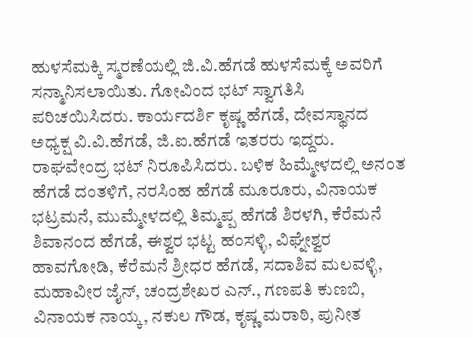ಹುಳಸೆಮಕ್ಕಿ ಸ್ಮರಣೆಯಲ್ಲಿ ಜಿ.ವಿ.ಹೆಗಡೆ ಹುಳಸೆಮಕ್ಕೆ ಅವರಿಗೆ ಸನ್ಮಾನಿಸಲಾಯಿತು. ಗೋವಿಂದ ಭಟ್ ಸ್ವಾಗತಿಸಿ ಪರಿಚಯಿಸಿದರು. ಕಾರ್ಯದರ್ಶಿ ಕೃಷ್ಣ ಹೆಗಡೆ, ದೇವಸ್ಥಾನದ ಅಧ್ಯಕ್ಷ ವಿ.ವಿ.ಹೆಗಡೆ, ಜಿ.ಐ.ಹೆಗಡೆ ಇತರರು ಇದ್ದರು. ರಾಘವೇಂದ್ರ ಭಟ್ ನಿರೂಪಿಸಿದರು. ಬಳಿಕ ಹಿಮ್ಮೇಳದಲ್ಲಿ ಅನಂತ ಹೆಗಡೆ ದಂತಳಿಗೆ, ನರಸಿಂಹ ಹೆಗಡೆ ಮೂರೂರು, ವಿನಾಯಕ ಭಟ್ರಮನೆ, ಮುಮ್ಮೇಳದಲ್ಲಿ ತಿಮ್ಮಪ್ಪ ಹೆಗಡೆ ಶಿರಳಗಿ, ಕೆರೆಮನೆ ಶಿವಾನಂದ ಹೆಗಡೆ, ಈಶ್ವರ ಭಟ್ಟ ಹಂಸಳ್ಳಿ, ವಿಘ್ನೇಶ್ವರ ಹಾವಗೋಡಿ, ಕೆರೆಮನೆ ಶ್ರೀಧರ ಹೆಗಡೆ, ಸದಾಶಿವ ಮಲವಳ್ಳಿ, ಮಹಾವೀರ ಜೈನ್, ಚಂದ್ರಶೇಖರ ಎನ್., ಗಣಪತಿ ಕುಣಬಿ, ವಿನಾಯಕ ನಾಯ್ಕ, ನಕುಲ ಗೌಡ, ಕೃಷ್ಣ ಮರಾಠಿ, ಪುನೀತ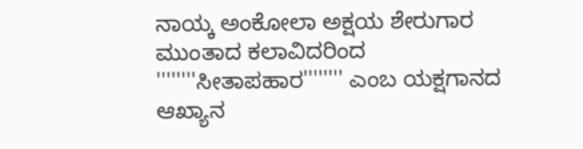ನಾಯ್ಕ ಅಂಕೋಲಾ ಅಕ್ಷಯ ಶೇರುಗಾರ ಮುಂತಾದ ಕಲಾವಿದರಿಂದ ''''''''ಸೀತಾಪಹಾರ'''''''' ಎಂಬ ಯಕ್ಷಗಾನದ ಆಖ್ಯಾನ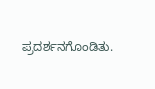ಪ್ರದರ್ಶನಗೊಂಡಿತು.